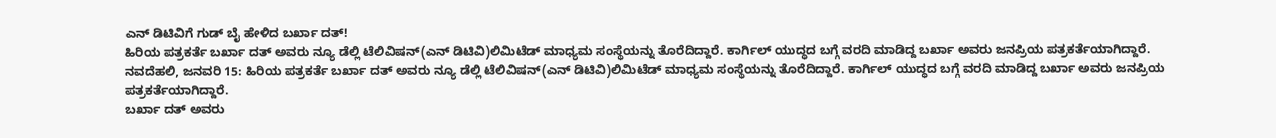ಎನ್ ಡಿಟಿವಿಗೆ ಗುಡ್ ಬೈ ಹೇಳಿದ ಬರ್ಖಾ ದತ್!
ಹಿರಿಯ ಪತ್ರಕರ್ತೆ ಬರ್ಖಾ ದತ್ ಅವರು ನ್ಯೂ ಡೆಲ್ಲಿ ಟೆಲಿವಿಷನ್(ಎನ್ ಡಿಟಿವಿ)ಲಿಮಿಟೆಡ್ ಮಾಧ್ಯಮ ಸಂಸ್ಥೆಯನ್ನು ತೊರೆದಿದ್ದಾರೆ. ಕಾರ್ಗಿಲ್ ಯುದ್ಧದ ಬಗ್ಗೆ ವರದಿ ಮಾಡಿದ್ದ ಬರ್ಖಾ ಅವರು ಜನಪ್ರಿಯ ಪತ್ರಕರ್ತೆಯಾಗಿದ್ದಾರೆ.
ನವದೆಹಲಿ, ಜನವರಿ 15: ಹಿರಿಯ ಪತ್ರಕರ್ತೆ ಬರ್ಖಾ ದತ್ ಅವರು ನ್ಯೂ ಡೆಲ್ಲಿ ಟೆಲಿವಿಷನ್(ಎನ್ ಡಿಟಿವಿ)ಲಿಮಿಟೆಡ್ ಮಾಧ್ಯಮ ಸಂಸ್ಥೆಯನ್ನು ತೊರೆದಿದ್ದಾರೆ. ಕಾರ್ಗಿಲ್ ಯುದ್ಧದ ಬಗ್ಗೆ ವರದಿ ಮಾಡಿದ್ದ ಬರ್ಖಾ ಅವರು ಜನಪ್ರಿಯ ಪತ್ರಕರ್ತೆಯಾಗಿದ್ದಾರೆ.
ಬರ್ಖಾ ದತ್ ಅವರು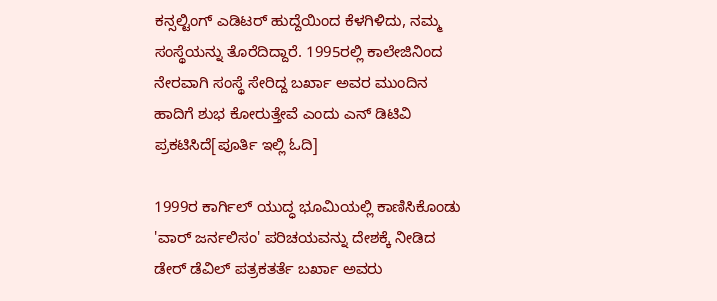ಕನ್ಸಲ್ಟಿಂಗ್ ಎಡಿಟರ್ ಹುದ್ದೆಯಿಂದ ಕೆಳಗಿಳಿದು, ನಮ್ಮ ಸಂಸ್ಥೆಯನ್ನು ತೊರೆದಿದ್ದಾರೆ. 1995ರಲ್ಲಿ ಕಾಲೇಜಿನಿಂದ ನೇರವಾಗಿ ಸಂಸ್ಥೆ ಸೇರಿದ್ದ ಬರ್ಖಾ ಅವರ ಮುಂದಿನ ಹಾದಿಗೆ ಶುಭ ಕೋರುತ್ತೇವೆ ಎಂದು ಎನ್ ಡಿಟಿವಿ ಪ್ರಕಟಿಸಿದೆ[ಪೂರ್ತಿ ಇಲ್ಲಿ ಓದಿ]

1999ರ ಕಾರ್ಗಿಲ್ ಯುದ್ಧ ಭೂಮಿಯಲ್ಲಿ ಕಾಣಿಸಿಕೊಂಡು 'ವಾರ್ ಜರ್ನಲಿಸಂ' ಪರಿಚಯವನ್ನು ದೇಶಕ್ಕೆ ನೀಡಿದ ಡೇರ್ ಡೆವಿಲ್ ಪತ್ರಕತರ್ತೆ ಬರ್ಖಾ ಅವರು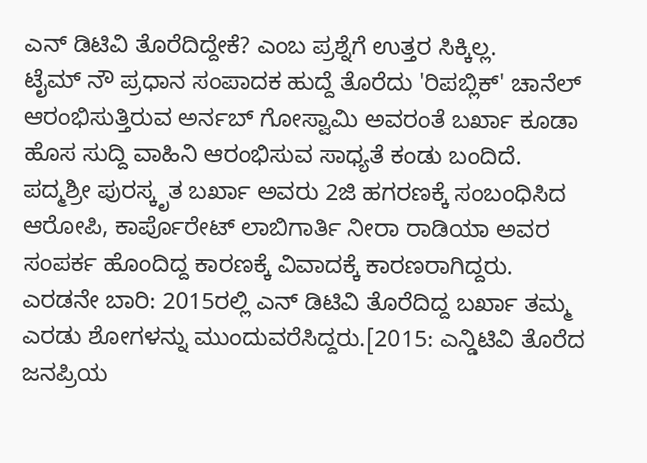ಎನ್ ಡಿಟಿವಿ ತೊರೆದಿದ್ದೇಕೆ? ಎಂಬ ಪ್ರಶ್ನೆಗೆ ಉತ್ತರ ಸಿಕ್ಕಿಲ್ಲ.
ಟೈಮ್ ನೌ ಪ್ರಧಾನ ಸಂಪಾದಕ ಹುದ್ದೆ ತೊರೆದು 'ರಿಪಬ್ಲಿಕ್' ಚಾನೆಲ್ ಆರಂಭಿಸುತ್ತಿರುವ ಅರ್ನಬ್ ಗೋಸ್ವಾಮಿ ಅವರಂತೆ ಬರ್ಖಾ ಕೂಡಾ ಹೊಸ ಸುದ್ದಿ ವಾಹಿನಿ ಆರಂಭಿಸುವ ಸಾಧ್ಯತೆ ಕಂಡು ಬಂದಿದೆ.
ಪದ್ಮಶ್ರೀ ಪುರಸ್ಕೃತ ಬರ್ಖಾ ಅವರು 2ಜಿ ಹಗರಣಕ್ಕೆ ಸಂಬಂಧಿಸಿದ ಆರೋಪಿ, ಕಾರ್ಪೊರೇಟ್ ಲಾಬಿಗಾರ್ತಿ ನೀರಾ ರಾಡಿಯಾ ಅವರ ಸಂಪರ್ಕ ಹೊಂದಿದ್ದ ಕಾರಣಕ್ಕೆ ವಿವಾದಕ್ಕೆ ಕಾರಣರಾಗಿದ್ದರು.
ಎರಡನೇ ಬಾರಿ: 2015ರಲ್ಲಿ ಎನ್ ಡಿಟಿವಿ ತೊರೆದಿದ್ದ ಬರ್ಖಾ ತಮ್ಮ ಎರಡು ಶೋಗಳನ್ನು ಮುಂದುವರೆಸಿದ್ದರು.[2015: ಎನ್ಡಿಟಿವಿ ತೊರೆದ ಜನಪ್ರಿಯ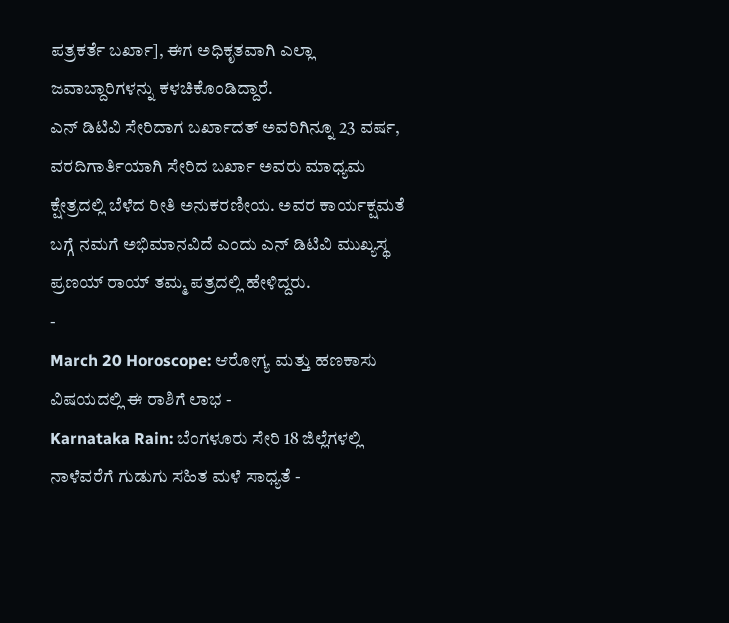ಪತ್ರಕರ್ತೆ ಬರ್ಖಾ], ಈಗ ಅಧಿಕೃತವಾಗಿ ಎಲ್ಲಾ ಜವಾಬ್ದಾರಿಗಳನ್ನು ಕಳಚಿಕೊಂಡಿದ್ದಾರೆ.
ಎನ್ ಡಿಟಿವಿ ಸೇರಿದಾಗ ಬರ್ಖಾದತ್ ಅವರಿಗಿನ್ನೂ 23 ವರ್ಷ, ವರದಿಗಾರ್ತಿಯಾಗಿ ಸೇರಿದ ಬರ್ಖಾ ಅವರು ಮಾಧ್ಯಮ ಕ್ಷೇತ್ರದಲ್ಲಿ ಬೆಳೆದ ರೀತಿ ಅನುಕರಣೀಯ. ಅವರ ಕಾರ್ಯಕ್ಷಮತೆ ಬಗ್ಗೆ ನಮಗೆ ಅಭಿಮಾನವಿದೆ ಎಂದು ಎನ್ ಡಿಟಿವಿ ಮುಖ್ಯಸ್ಥ ಪ್ರಣಯ್ ರಾಯ್ ತಮ್ಮ ಪತ್ರದಲ್ಲಿ ಹೇಳಿದ್ದರು.
-
March 20 Horoscope: ಆರೋಗ್ಯ ಮತ್ತು ಹಣಕಾಸು ವಿಷಯದಲ್ಲಿ ಈ ರಾಶಿಗೆ ಲಾಭ -
Karnataka Rain: ಬೆಂಗಳೂರು ಸೇರಿ 18 ಜಿಲ್ಲೆಗಳಲ್ಲಿ ನಾಳೆವರೆಗೆ ಗುಡುಗು ಸಹಿತ ಮಳೆ ಸಾಧ್ಯತೆ -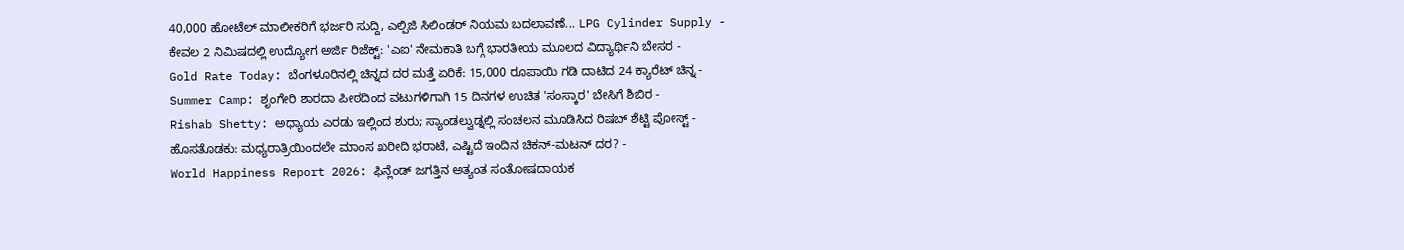40,000 ಹೋಟೆಲ್ ಮಾಲೀಕರಿಗೆ ಭರ್ಜರಿ ಸುದ್ದಿ, ಎಲ್ಪಿಜಿ ಸಿಲಿಂಡರ್ ನಿಯಮ ಬದಲಾವಣೆ... LPG Cylinder Supply -
ಕೇವಲ 2 ನಿಮಿಷದಲ್ಲಿ ಉದ್ಯೋಗ ಅರ್ಜಿ ರಿಜೆಕ್ಟ್: 'ಎಐ' ನೇಮಕಾತಿ ಬಗ್ಗೆ ಭಾರತೀಯ ಮೂಲದ ವಿದ್ಯಾರ್ಥಿನಿ ಬೇಸರ -
Gold Rate Today: ಬೆಂಗಳೂರಿನಲ್ಲಿ ಚಿನ್ನದ ದರ ಮತ್ತೆ ಏರಿಕೆ: 15,000 ರೂಪಾಯಿ ಗಡಿ ದಾಟಿದ 24 ಕ್ಯಾರೆಟ್ ಚಿನ್ನ -
Summer Camp: ಶೃಂಗೇರಿ ಶಾರದಾ ಪೀಠದಿಂದ ವಟುಗಳಿಗಾಗಿ 15 ದಿನಗಳ ಉಚಿತ 'ಸಂಸ್ಕಾರ' ಬೇಸಿಗೆ ಶಿಬಿರ -
Rishab Shetty: ಅಧ್ಯಾಯ ಎರಡು ಇಲ್ಲಿಂದ ಶುರು; ಸ್ಯಾಂಡಲ್ವುಡ್ನಲ್ಲಿ ಸಂಚಲನ ಮೂಡಿಸಿದ ರಿಷಬ್ ಶೆಟ್ಟಿ ಪೋಸ್ಟ್ -
ಹೊಸತೊಡಕು: ಮಧ್ಯರಾತ್ರಿಯಿಂದಲೇ ಮಾಂಸ ಖರೀದಿ ಭರಾಟೆ, ಎಷ್ಟಿದೆ ಇಂದಿನ ಚಿಕನ್-ಮಟನ್ ದರ? -
World Happiness Report 2026: ಫಿನ್ಲೆಂಡ್ ಜಗತ್ತಿನ ಅತ್ಯಂತ ಸಂತೋಷದಾಯಕ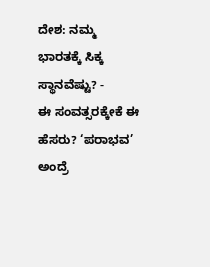ದೇಶ: ನಮ್ಮ ಭಾರತಕ್ಕೆ ಸಿಕ್ಕ ಸ್ಥಾನವೆಷ್ಟು? -
ಈ ಸಂವತ್ಸರಕ್ಕೇಕೆ ಈ ಹೆಸರು? ‘ಪರಾಭವ’ ಅಂದ್ರೆ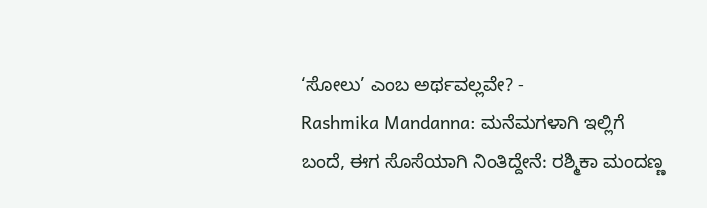‘ಸೋಲು’ ಎಂಬ ಅರ್ಥವಲ್ಲವೇ? -
Rashmika Mandanna: ಮನೆಮಗಳಾಗಿ ಇಲ್ಲಿಗೆ ಬಂದೆ, ಈಗ ಸೊಸೆಯಾಗಿ ನಿಂತಿದ್ದೇನೆ: ರಶ್ಮಿಕಾ ಮಂದಣ್ಣ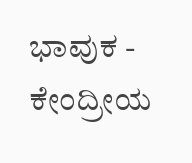ಭಾವುಕ -
ಕೇಂದ್ರೀಯ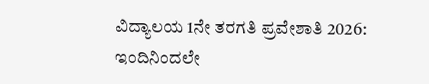ವಿದ್ಯಾಲಯ 1ನೇ ತರಗತಿ ಪ್ರವೇಶಾತಿ 2026: ಇಂದಿನಿಂದಲೇ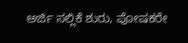ಅರ್ಜಿ ಸಲ್ಲಿಕೆ ಶುರು, ಪೋಷಕರೇ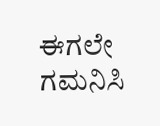ಈಗಲೇ ಗಮನಿಸಿ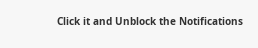Click it and Unblock the Notifications